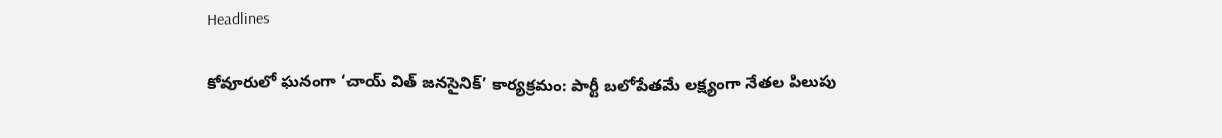Headlines

కోవూరులో ఘనంగా ‘చాయ్ విత్ జనసైనిక్’ కార్యక్రమం: పార్టీ బలోపేతమే లక్ష్యంగా నేతల పిలుపు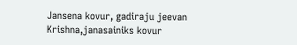Jansena kovur, gadiraju jeevan Krishna,janasainiks kovur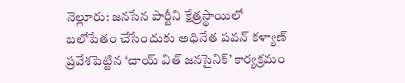నెల్లూరు: జనసేన పార్టీని క్షేత్రస్థాయిలో బలోపేతం చేసేందుకు అధినేత పవన్ కళ్యాణ్ ప్రవేశపెట్టిన ‘చాయ్ విత్ జనసైనిక్’ కార్యక్రమం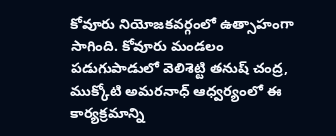కోవూరు నియోజకవర్గంలో ఉత్సాహంగా సాగింది. కోవూరు మండలం పడుగుపాడులో వెలిశెట్టి తనుష్ చంద్ర, ముక్కోటి అమరనాధ్ ఆధ్వర్యంలో ఈ కార్యక్రమాన్ని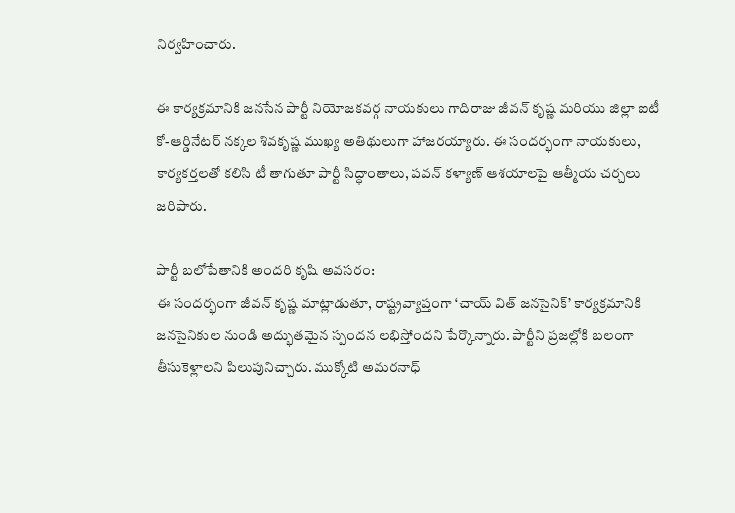నిర్వహించారు.

ఈ కార్యక్రమానికి జనసేన పార్టీ నియోజకవర్గ నాయకులు గాదిరాజు జీవన్ కృష్ణ మరియు జిల్లా ఐటీ కో-ఆర్డినేటర్ నక్కల శివకృష్ణ ముఖ్య అతిథులుగా హాజరయ్యారు. ఈ సందర్భంగా నాయకులు, కార్యకర్తలతో కలిసి టీ తాగుతూ పార్టీ సిద్ధాంతాలు, పవన్ కళ్యాణ్ ఆశయాలపై ఆత్మీయ చర్చలు జరిపారు.

పార్టీ బలోపేతానికి అందరి కృషి అవసరం:
ఈ సందర్భంగా జీవన్ కృష్ణ మాట్లాడుతూ, రాష్ట్రవ్యాప్తంగా ‘చాయ్ విత్ జనసైనిక్’ కార్యక్రమానికి జనసైనికుల నుండి అద్భుతమైన స్పందన లభిస్తోందని పేర్కొన్నారు. పార్టీని ప్రజల్లోకి బలంగా తీసుకెళ్లాలని పిలుపునిచ్చారు. ముక్కోటి అమరనాధ్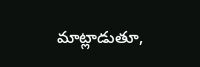మాట్లాడుతూ,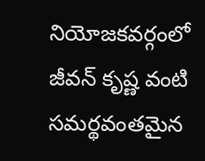నియోజకవర్గంలో జీవన్ కృష్ణ వంటి సమర్థవంతమైన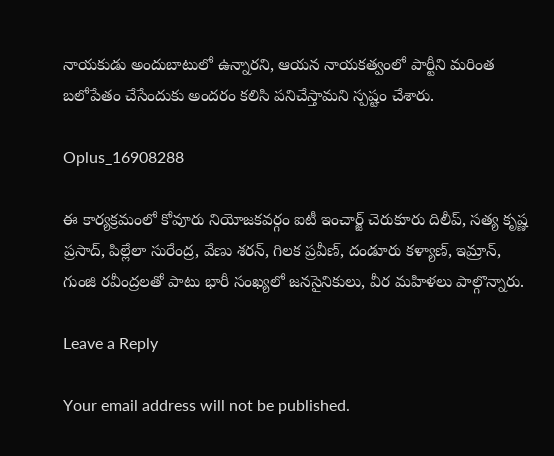నాయకుడు అందుబాటులో ఉన్నారని, ఆయన నాయకత్వంలో పార్టీని మరింత బలోపేతం చేసేందుకు అందరం కలిసి పనిచేస్తామని స్పష్టం చేశారు.

Oplus_16908288

ఈ కార్యక్రమంలో కోవూరు నియోజకవర్గం ఐటీ ఇంచార్జ్ చెరుకూరు దిలీప్, సత్య కృష్ణ ప్రసాద్, పిల్లేలా సురేంద్ర, వేణు శరన్, గిలక ప్రవీణ్, దండూరు కళ్యాణ్, ఇమ్రాన్, గుంజి రవీంద్రలతో పాటు భారీ సంఖ్యలో జనసైనికులు, వీర మహిళలు పాల్గొన్నారు.

Leave a Reply

Your email address will not be published.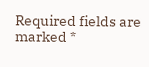Required fields are marked *